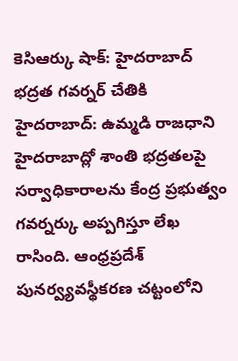కెసిఆర్కు షాక్: హైదరాబాద్ భద్రత గవర్నర్ చేతికి
హైదరాబాద్: ఉమ్మడి రాజధాని హైదరాబాద్లో శాంతి భద్రతలపై సర్వాధికారాలను కేంద్ర ప్రభుత్వం గవర్నర్కు అప్పగిస్తూ లేఖ రాసింది. ఆంధ్రప్రదేశ్ పునర్వ్యవస్థీకరణ చట్టంలోని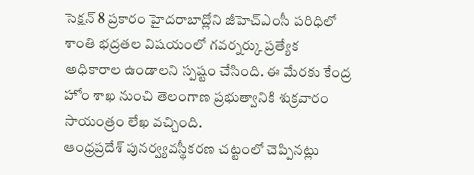సెక్షన్ 8 ప్రకారం హైదరాబాద్లోని జీహెచ్ఎంసీ పరిధిలో శాంతి భద్రతల విషయంలో గవర్నర్కు ప్రత్యేక అధికారాల ఉండాలని స్పష్టం చేసింది. ఈ మేరకు కేంద్ర హోం శాఖ నుంచి తెలంగాణ ప్రభుత్వానికి శుక్రవారం సాయంత్రం లేఖ వచ్చింది.
ఆంధ్రప్రదేశ్ పునర్వ్యవస్థీకరణ చట్టంలో చెప్పినట్లు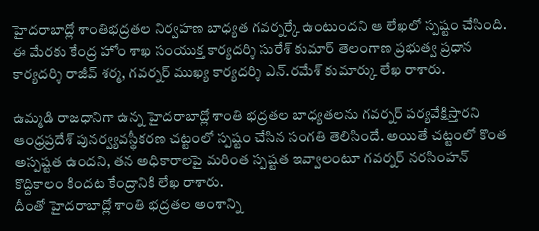హైదరాబాద్లో శాంతిభద్రతల నిర్వహణ బాధ్యత గవర్నర్కే ఉంటుందని ఆ లేఖలో స్పష్టం చేసింది. ఈ మేరకు కేంద్ర హోం శాఖ సంయుక్త కార్యదర్శి సురేశ్ కుమార్ తెలంగాణ ప్రభుత్వ ప్రధాన కార్యదర్శి రాజీవ్ శర్మ, గవర్నర్ ముఖ్య కార్యదర్శి ఎన్.రమేశ్ కుమార్కు లేఖ రాశారు.

ఉమ్మడి రాజధానిగా ఉన్న హైదరాబాద్లో శాంతి భద్రతల బాధ్యతలను గవర్నర్ పర్యవేక్షిస్తారని ఆంధ్రప్రదేశ్ పునర్వ్యవస్థీకరణ చట్టంలో స్పష్టం చేసిన సంగతి తెలిసిందే. అయితే చట్టంలో కొంత అస్పష్టత ఉందని, తన అధికారాలపై మరింత స్పష్టత ఇవ్వాలంటూ గవర్నర్ నరసింహన్ కొద్దికాలం కిందట కేంద్రానికి లేఖ రాశారు.
దీంతో హైదరాబాద్లో శాంతి భద్రతల అంశాన్ని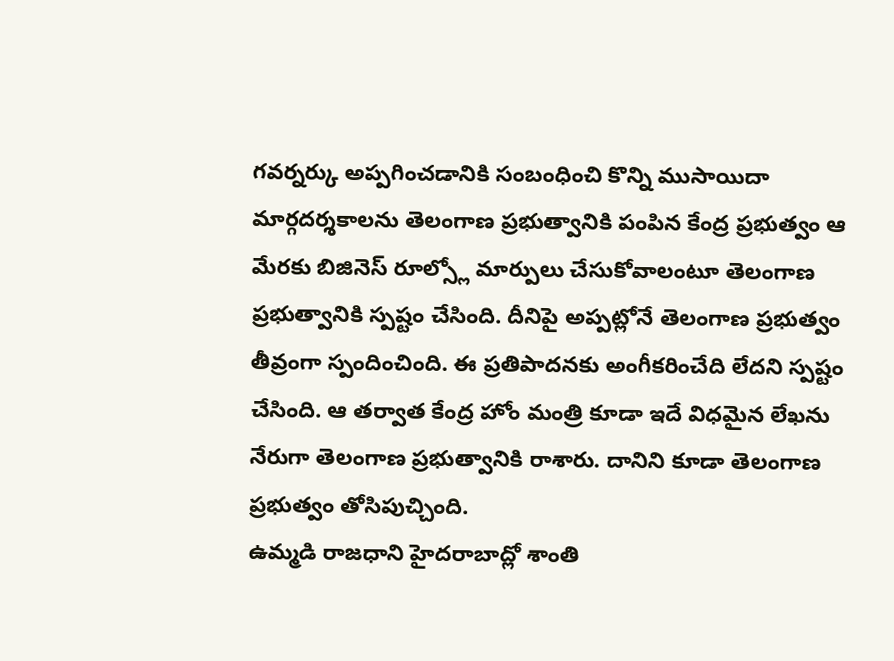గవర్నర్కు అప్పగించడానికి సంబంధించి కొన్ని ముసాయిదా మార్గదర్శకాలను తెలంగాణ ప్రభుత్వానికి పంపిన కేంద్ర ప్రభుత్వం ఆ మేరకు బిజినెస్ రూల్స్లో మార్పులు చేసుకోవాలంటూ తెలంగాణ ప్రభుత్వానికి స్పష్టం చేసింది. దీనిపై అప్పట్లోనే తెలంగాణ ప్రభుత్వం తీవ్రంగా స్పందించింది. ఈ ప్రతిపాదనకు అంగీకరించేది లేదని స్పష్టం చేసింది. ఆ తర్వాత కేంద్ర హోం మంత్రి కూడా ఇదే విధమైన లేఖను నేరుగా తెలంగాణ ప్రభుత్వానికి రాశారు. దానిని కూడా తెలంగాణ ప్రభుత్వం తోసిపుచ్చింది.
ఉమ్మడి రాజధాని హైదరాబాద్లో శాంతి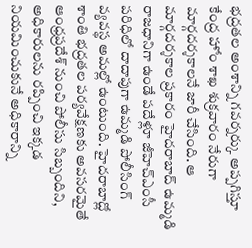భద్రతల అంశాన్ని గవర్నర్కు అప్పగిస్తూ కేంద్ర హోం శాఖ శుక్రవారం నేరుగా మార్గదర్శకాలనే జారీ చేసింది. ఆ మార్గదర్శకాల ప్రకారం హైదరాబాద్ ఉమ్మడి రాజధానిగా ఉండే పదేళ్లూ జీహెచ్ఎంసీ పరిధిలో దాదాపుగా ఉమ్మడి పోలీసింగ్ వ్యవస్థ అమల్లో ఉంటుంది. హైదరాబాద్లో శాంతి భద్రతల పర్యవేక్షణకు అవసరమైతే ఆంధ్రప్రదేశ్ నుంచి పోలీసు సిబ్బందిని, అధికారులను రప్పించి ఇక్కడ నియమించుకునే అధికారాన్ని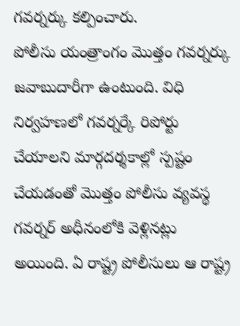గవర్నర్కు కల్పించారు.
పోలీసు యంత్రాంగం మొత్తం గవర్నర్కు జవాబుదారీగా ఉంటుంది. విధి నిర్వహణలో గవర్నర్కే రిపోర్టు చేయాలని మార్గదర్శకాల్లో స్పష్టం చేయడంతో మొత్తం పోలీసు వ్యవస్థ గవర్నర్ అధీనంలోకి వెళ్లినట్లు అయింది. ఏ రాష్ట్ర పోలీసులు ఆ రాష్ట్ర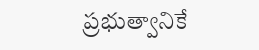ప్రభుత్వానికే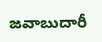జవాబుదారీ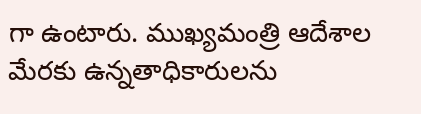గా ఉంటారు. ముఖ్యమంత్రి ఆదేశాల మేరకు ఉన్నతాధికారులను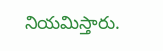నియమిస్తారు.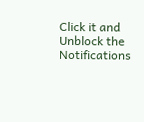Click it and Unblock the Notifications